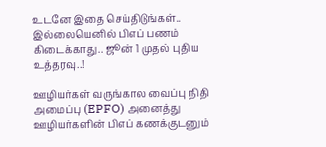உடனே இதை செய்திடுங்கள்.. இல்லையெனில் பிஎப் பணம் கிடைக்காது.. ஜூன் 1 முதல் புதிய உத்தரவு..!

ஊழியர்கள் வருங்கால வைப்பு நிதி அமைப்பு (EPFO) அனைத்து ஊழியர்களின் பிஎப் கணக்குடனும்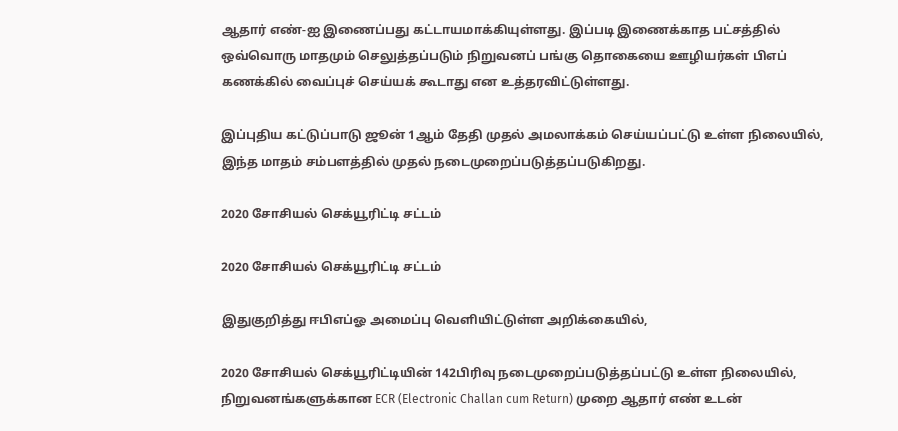ஆதார் எண்-ஐ இணைப்பது கட்டாயமாக்கியுள்ளது. இப்படி இணைக்காத பட்சத்தில் ஒவ்வொரு மாதமும் செலுத்தப்படும் நிறுவனப் பங்கு தொகையை ஊழியர்கள் பிஎப் கணக்கில் வைப்புச் செய்யக் கூடாது என உத்தரவிட்டுள்ளது.

இப்புதிய கட்டுப்பாடு ஜூன் 1ஆம் தேதி முதல் அமலாக்கம் செய்யப்பட்டு உள்ள நிலையில், இந்த மாதம் சம்பளத்தில் முதல் நடைமுறைப்படுத்தப்படுகிறது.

2020 சோசியல் செக்யூரிட்டி சட்டம்

2020 சோசியல் செக்யூரிட்டி சட்டம்

இதுகுறித்து ஈபிஎப்ஓ அமைப்பு வெளியிட்டுள்ள அறிக்கையில்,

2020 சோசியல் செக்யூரிட்டியின் 142பிரிவு நடைமுறைப்படுத்தப்பட்டு உள்ள நிலையில், நிறுவனங்களுக்கான ECR (Electronic Challan cum Return) முறை ஆதார் எண் உடன்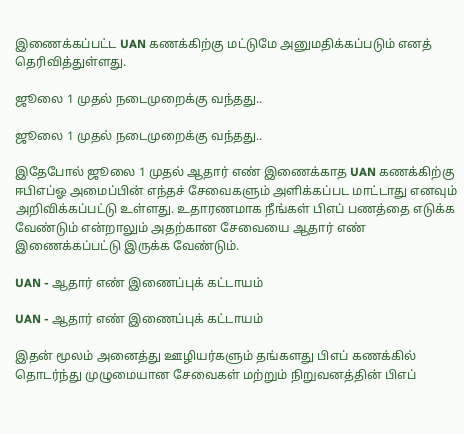இணைக்கப்பட்ட UAN கணக்கிற்கு மட்டுமே அனுமதிக்கப்படும் எனத் தெரிவித்துள்ளது.

ஜூலை 1 முதல் நடைமுறைக்கு வந்தது..

ஜூலை 1 முதல் நடைமுறைக்கு வந்தது..

இதேபோல் ஜூலை 1 முதல் ஆதார் எண் இணைக்காத UAN கணக்கிற்கு ஈபிஎப்ஓ அமைப்பின் எந்தச் சேவைகளும் அளிக்கப்பட மாட்டாது எனவும் அறிவிக்கப்பட்டு உள்ளது. உதாரணமாக நீங்கள் பிஎப் பணத்தை எடுக்க வேண்டும் என்றாலும் அதற்கான சேவையை ஆதார் எண் இணைக்கப்பட்டு இருக்க வேண்டும்.

UAN - ஆதார் எண் இணைப்புக் கட்டாயம்

UAN - ஆதார் எண் இணைப்புக் கட்டாயம்

இதன் மூலம் அனைத்து ஊழியர்களும் தங்களது பிஎப் கணக்கில் தொடர்ந்து முழுமையான சேவைகள் மற்றும் நிறுவனத்தின் பிஎப்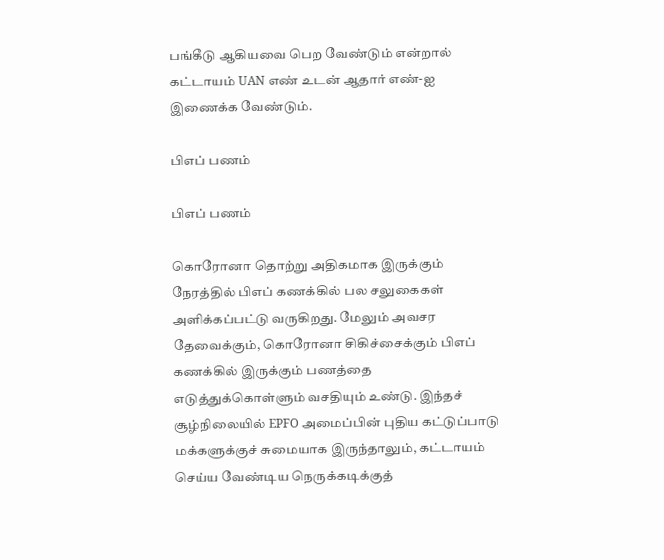பங்கீடு ஆகியவை பெற வேண்டும் என்றால் கட்டாயம் UAN எண் உடன் ஆதார் எண்-ஐ இணைக்க வேண்டும்.

பிஎப் பணம்

பிஎப் பணம்

கொரோனா தொற்று அதிகமாக இருக்கும் நேரத்தில் பிஎப் கணக்கில் பல சலுகைகள் அளிக்கப்பட்டு வருகிறது. மேலும் அவசர தேவைக்கும், கொரோனா சிகிச்சைக்கும் பிஎப் கணக்கில் இருக்கும் பணத்தை எடுத்துக்கொள்ளும் வசதியும் உண்டு. இந்தச் சூழ்நிலையில் EPFO அமைப்பின் புதிய கட்டுப்பாடு மக்களுக்குச் சுமையாக இருந்தாலும், கட்டாயம் செய்ய வேண்டிய நெருக்கடிக்குத்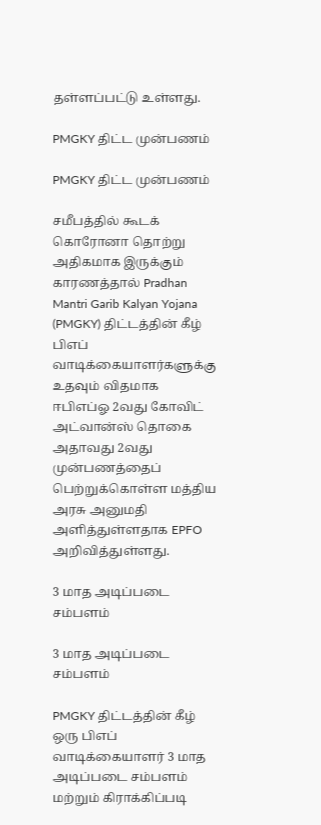தள்ளப்பட்டு உள்ளது.

PMGKY திட்ட முன்பணம்

PMGKY திட்ட முன்பணம்

சமீபத்தில் கூடக் கொரோனா தொற்று அதிகமாக இருக்கும் காரணத்தால் Pradhan Mantri Garib Kalyan Yojana (PMGKY) திட்டத்தின் கீழ் பிஎப் வாடிக்கையாளர்களுக்கு உதவும் விதமாக ஈபிஎப்ஓ 2வது கோவிட் அட்வான்ஸ் தொகை அதாவது 2வது முன்பணத்தைப் பெற்றுக்கொள்ள மத்திய அரசு அனுமதி அளித்துள்ளதாக EPFO அறிவித்துள்ளது.

3 மாத அடிப்படை சம்பளம்

3 மாத அடிப்படை சம்பளம்

PMGKY திட்டத்தின் கீழ் ஒரு பிஎப் வாடிக்கையாளர் 3 மாத அடிப்படை சம்பளம் மற்றும் கிராக்கிப்படி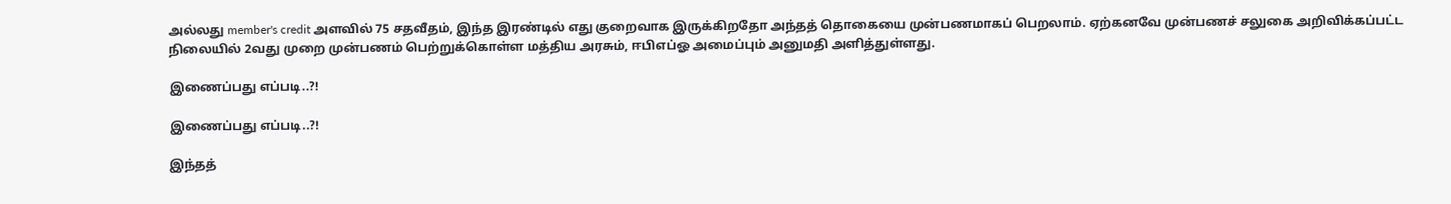அல்லது member's credit அளவில் 75 சதவீதம், இந்த இரண்டில் எது குறைவாக இருக்கிறதோ அந்தத் தொகையை முன்பணமாகப் பெறலாம். ஏற்கனவே முன்பணச் சலுகை அறிவிக்கப்பட்ட நிலையில் 2வது முறை முன்பணம் பெற்றுக்கொள்ள மத்திய அரசும், ஈபிஎப்ஓ அமைப்பும் அனுமதி அளித்துள்ளது.

இணைப்பது எப்படி..?!

இணைப்பது எப்படி..?!

இந்தத்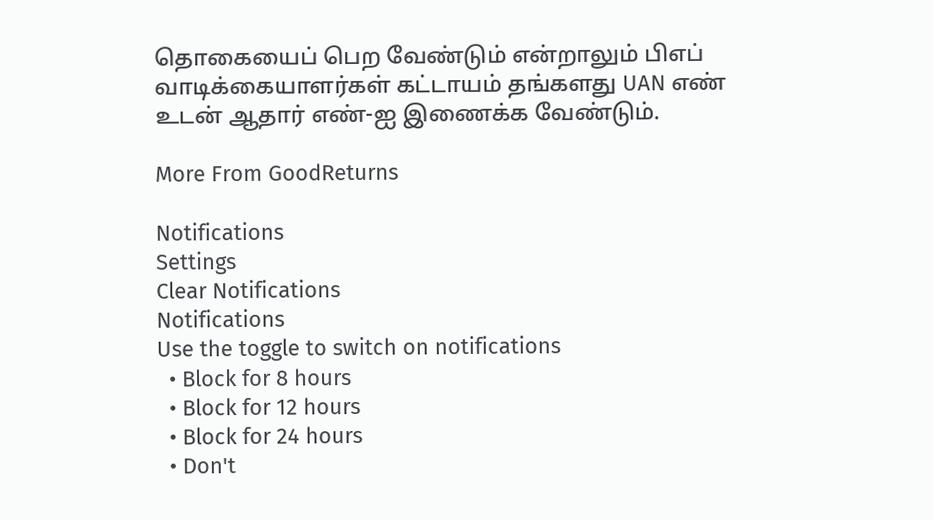தொகையைப் பெற வேண்டும் என்றாலும் பிஎப் வாடிக்கையாளர்கள் கட்டாயம் தங்களது UAN எண் உடன் ஆதார் எண்-ஐ இணைக்க வேண்டும்.

More From GoodReturns

Notifications
Settings
Clear Notifications
Notifications
Use the toggle to switch on notifications
  • Block for 8 hours
  • Block for 12 hours
  • Block for 24 hours
  • Don't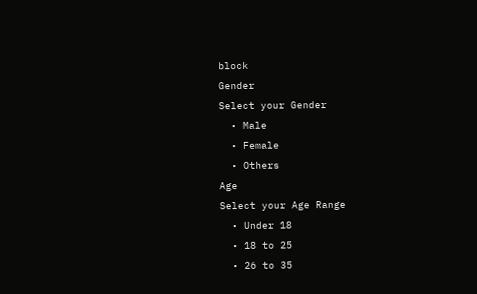block
Gender
Select your Gender
  • Male
  • Female
  • Others
Age
Select your Age Range
  • Under 18
  • 18 to 25
  • 26 to 35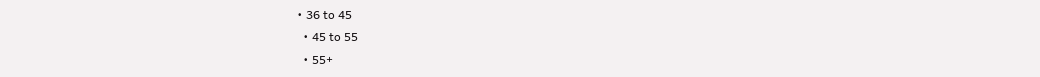• 36 to 45
  • 45 to 55
  • 55+